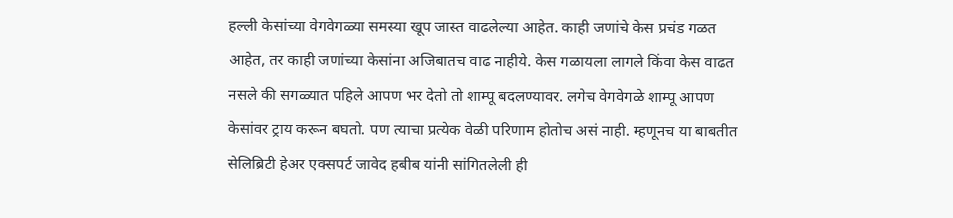हल्ली केसांच्या वेगवेगळ्या समस्या खूप जास्त वाढलेल्या आहेत. काही जणांचे केस प्रचंड गळत आहेत, तर काही जणांच्या केसांना अजिबातच वाढ नाहीये. केस गळायला लागले किंवा केस वाढत नसले की सगळ्यात पहिले आपण भर देतो तो शाम्पू बदलण्यावर. लगेच वेगवेगळे शाम्पू आपण केसांवर ट्राय करून बघतो. पण त्याचा प्रत्येक वेळी परिणाम होतोच असं नाही. म्हणूनच या बाबतीत सेलिब्रिटी हेअर एक्सपर्ट जावेद हबीब यांनी सांगितलेली ही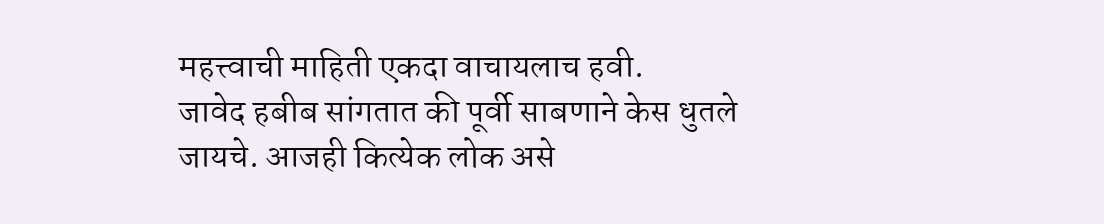महत्त्वाची माहिती एकदा वाचायलाच हवी.
जावेद हबीब सांगतात की पूर्वी साबणाने केस धुतले जायचे. आजही कित्येक लोक असे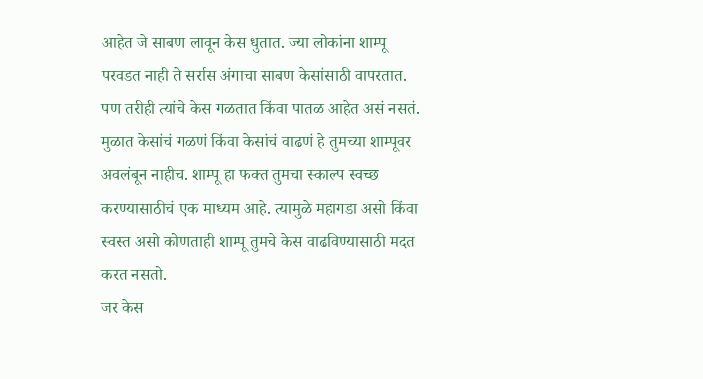आहेत जे साबण लावून केस धुतात. ज्या लोकांना शाम्पू परवडत नाही ते सर्रास अंगाचा साबण केसांसाठी वापरतात. पण तरीही त्यांचे केस गळतात किंवा पातळ आहेत असं नसतं. मुळात केसांचं गळणं किंवा केसांचं वाढणं हे तुमच्या शाम्पूवर अवलंबून नाहीच. शाम्पू हा फक्त तुमचा स्काल्प स्वच्छ करण्यासाठीचं एक माध्यम आहे. त्यामुळे महागडा असो किंवा स्वस्त असो कोणताही शाम्पू तुमचे केस वाढविण्यासाठी मदत करत नसतो.
जर केस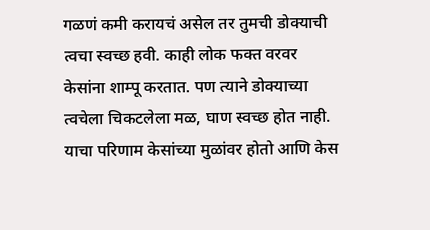गळणं कमी करायचं असेल तर तुमची डोक्याची त्वचा स्वच्छ हवी. काही लोक फक्त वरवर केसांना शाम्पू करतात. पण त्याने डोक्याच्या त्वचेला चिकटलेला मळ, घाण स्वच्छ होत नाही. याचा परिणाम केसांच्या मुळांवर होतो आणि केस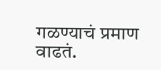गळण्याचं प्रमाण वाढतं.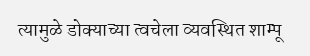त्यामुळे डोक्याच्या त्वचेला व्यवस्थित शाम्पू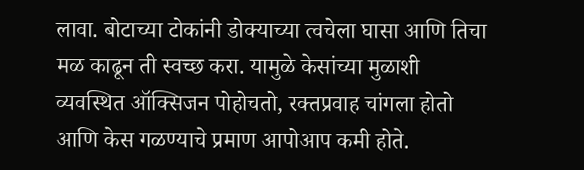लावा. बोटाच्या टोकांनी डोक्याच्या त्वचेला घासा आणि तिचा मळ काढून ती स्वच्छ करा. यामुळे केसांच्या मुळाशी व्यवस्थित ऑक्सिजन पोहोचतो, रक्तप्रवाह चांगला होतो आणि केस गळण्याचे प्रमाण आपोआप कमी होते.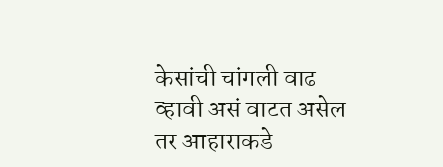केसांची चांगली वाढ व्हावी असं वाटत असेल तर आहाराकडे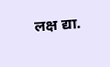लक्ष द्या.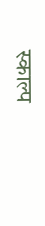स्काल्प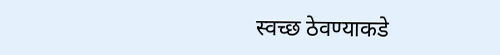स्वच्छ ठेवण्याकडे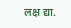लक्ष द्या.